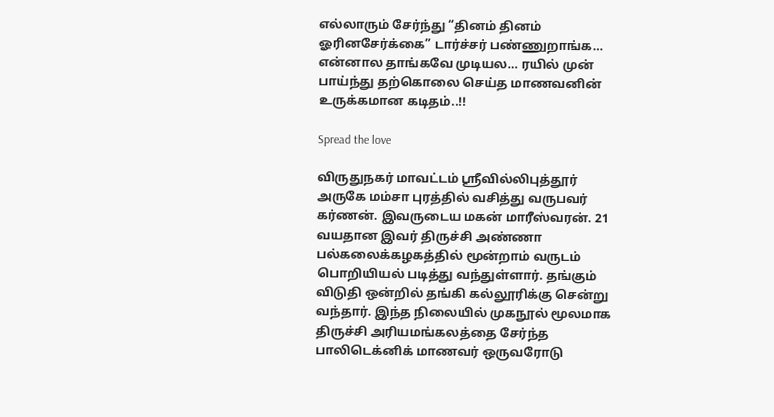எல்லாரும் சேர்ந்து “தினம் தினம் ஓரினசேர்க்கை” டார்ச்சர் பண்ணுறாங்க… என்னால தாங்கவே முடியல… ரயில் முன் பாய்ந்து தற்கொலை செய்த மாணவனின் உருக்கமான கடிதம்..!!

Spread the love

விருதுநகர் மாவட்டம் ஸ்ரீவில்லிபுத்தூர் அருகே மம்சா புரத்தில் வசித்து வருபவர் கர்ணன். இவருடைய மகன் மாரீஸ்வரன். 21 வயதான இவர் திருச்சி அண்ணா பல்கலைக்கழகத்தில் மூன்றாம் வருடம் பொறியியல் படித்து வந்துள்ளார். தங்கும் விடுதி ஒன்றில் தங்கி கல்லூரிக்கு சென்று வந்தார். இந்த நிலையில் முகநூல் மூலமாக திருச்சி அரியமங்கலத்தை சேர்ந்த பாலிடெக்னிக் மாணவர் ஒருவரோடு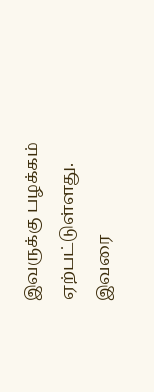இவருக்கு பழக்கம் ஏற்பட்டுள்ளது. இவரை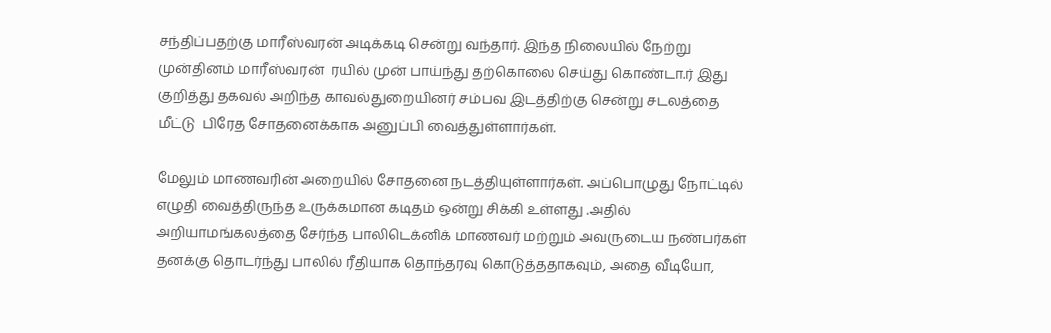சந்திப்பதற்கு மாரீஸ்வரன் அடிக்கடி சென்று வந்தார். இந்த நிலையில் நேற்று முன்தினம் மாரீஸ்வரன்  ரயில் முன் பாய்ந்து தற்கொலை செய்து கொண்டா.ர் இது குறித்து தகவல் அறிந்த காவல்துறையினர் சம்பவ இடத்திற்கு சென்று சடலத்தை மீட்டு  பிரேத சோதனைக்காக அனுப்பி வைத்துள்ளார்கள்.

மேலும் மாணவரின் அறையில் சோதனை நடத்தியுள்ளார்கள். அப்பொழுது நோட்டில் எழுதி வைத்திருந்த உருக்கமான கடிதம் ஒன்று சிக்கி உள்ளது .அதில் அறியாமங்கலத்தை சேர்ந்த பாலிடெக்னிக் மாணவர் மற்றும் அவருடைய நண்பர்கள் தனக்கு தொடர்ந்து பாலில் ரீதியாக தொந்தரவு கொடுத்ததாகவும், அதை வீடியோ,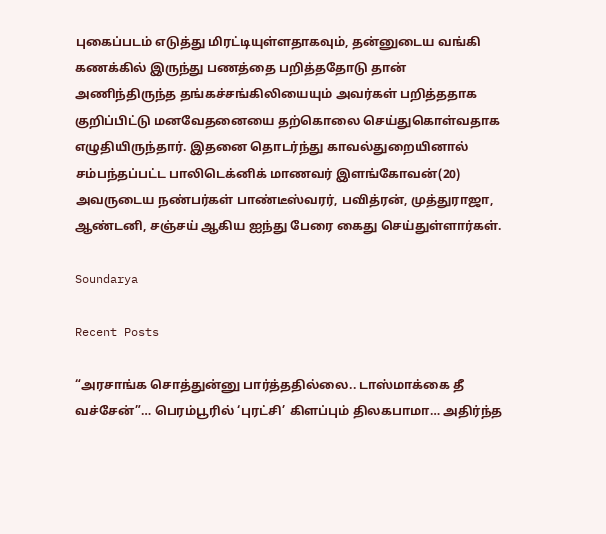புகைப்படம் எடுத்து மிரட்டியுள்ளதாகவும், தன்னுடைய வங்கி கணக்கில் இருந்து பணத்தை பறித்ததோடு தான் அணிந்திருந்த தங்கச்சங்கிலியையும் அவர்கள் பறித்ததாக குறிப்பிட்டு மனவேதனையை தற்கொலை செய்துகொள்வதாக எழுதியிருந்தார். இதனை தொடர்ந்து காவல்துறையினால் சம்பந்தப்பட்ட பாலிடெக்னிக் மாணவர் இளங்கோவன்(20) அவருடைய நண்பர்கள் பாண்டீஸ்வரர், பவித்ரன், முத்துராஜா, ஆண்டனி, சஞ்சய் ஆகிய ஐந்து பேரை கைது செய்துள்ளார்கள்.

Soundarya

Recent Posts

“அரசாங்க சொத்துன்னு பார்த்ததில்லை.. டாஸ்மாக்கை தீ வச்சேன்”… பெரம்பூரில் ‘புரட்சி’ கிளப்பும் திலகபாமா… அதிர்ந்த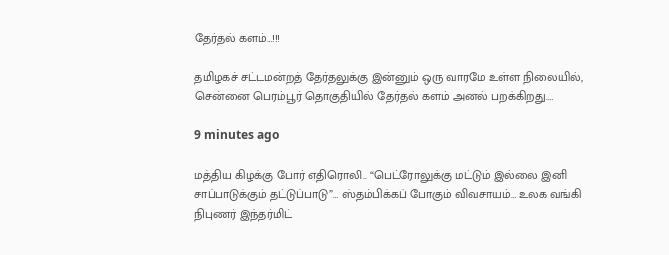தேர்தல் களம்…!!!

தமிழகச் சட்டமன்றத் தேர்தலுக்கு இன்னும் ஒரு வாரமே உள்ள நிலையில், சென்னை பெரம்பூர் தொகுதியில் தேர்தல் களம் அனல் பறக்கிறது.…

9 minutes ago

மத்திய கிழக்கு போர் எதிரொலி.. “பெட்ரோலுக்கு மட்டும் இல்லை இனி சாப்பாடுக்கும் தட்டுப்பாடு”… ஸ்தம்பிக்கப் போகும் விவசாயம்… உலக வங்கி நிபுணர் இந்தர்மிட்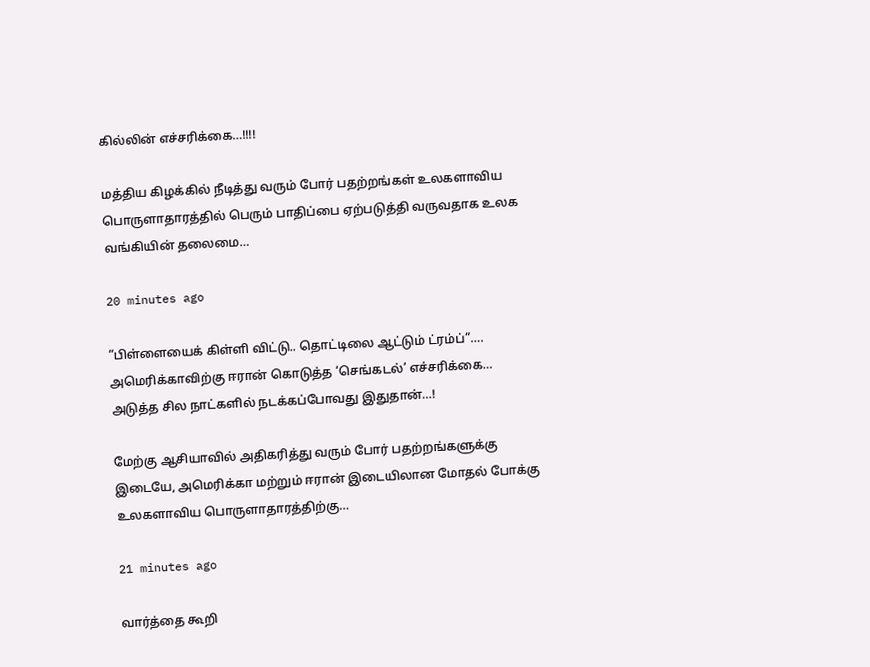கில்லின் எச்சரிக்கை…!!!!

மத்திய கிழக்கில் நீடித்து வரும் போர் பதற்றங்கள் உலகளாவிய பொருளாதாரத்தில் பெரும் பாதிப்பை ஏற்படுத்தி வருவதாக உலக வங்கியின் தலைமை…

20 minutes ago

“பிள்ளையைக் கிள்ளி விட்டு.. தொட்டிலை ஆட்டும் ட்ரம்ப்”…. அமெரிக்காவிற்கு ஈரான் கொடுத்த ‘செங்கடல்’ எச்சரிக்கை… அடுத்த சில நாட்களில் நடக்கப்போவது இதுதான்…!

மேற்கு ஆசியாவில் அதிகரித்து வரும் போர் பதற்றங்களுக்கு இடையே, அமெரிக்கா மற்றும் ஈரான் இடையிலான மோதல் போக்கு உலகளாவிய பொருளாதாரத்திற்கு…

21 minutes ago

வார்த்தை கூறி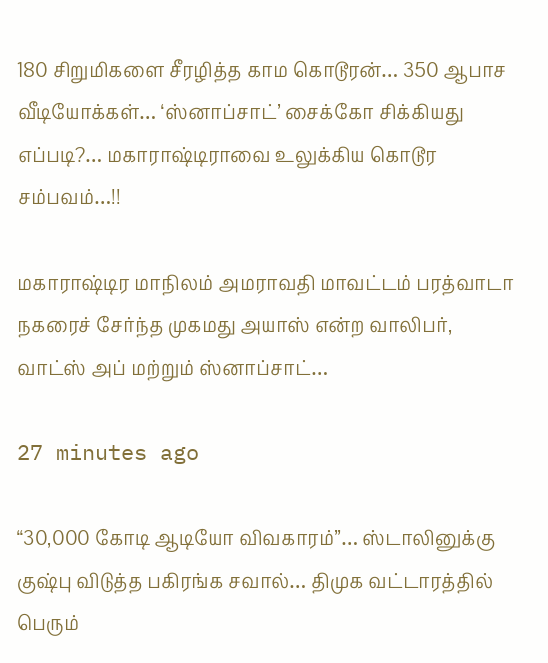180 சிறுமிகளை சீரழித்த காம கொடூரன்… 350 ஆபாச வீடியோக்கள்… ‘ஸ்னாப்சாட்’ சைக்கோ சிக்கியது எப்படி?… மகாராஷ்டிராவை உலுக்கிய கொடூர சம்பவம்…!!

மகாராஷ்டிர மாநிலம் அமராவதி மாவட்டம் பரத்வாடா நகரைச் சேர்ந்த முகமது அயாஸ் என்ற வாலிபர், வாட்ஸ் அப் மற்றும் ஸ்னாப்சாட்…

27 minutes ago

“30,000 கோடி ஆடியோ விவகாரம்”… ஸ்டாலினுக்கு குஷ்பு விடுத்த பகிரங்க சவால்… திமுக வட்டாரத்தில் பெரும்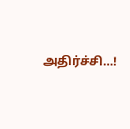அதிர்ச்சி…!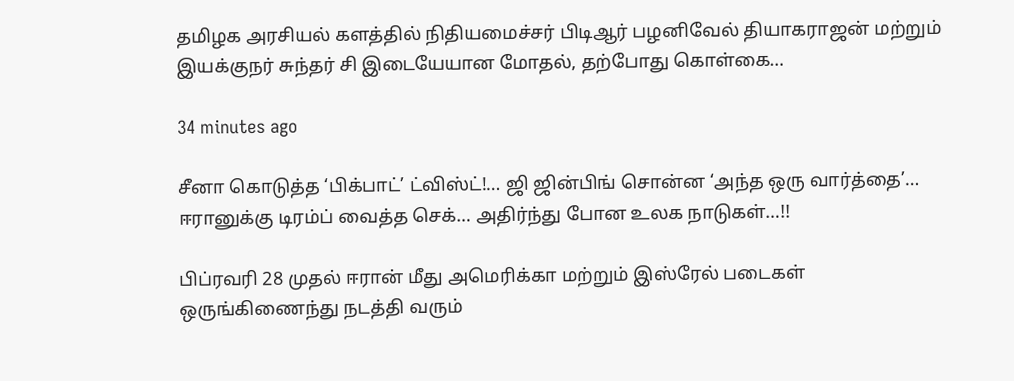தமிழக அரசியல் களத்தில் நிதியமைச்சர் பிடிஆர் பழனிவேல் தியாகராஜன் மற்றும் இயக்குநர் சுந்தர் சி இடையேயான மோதல், தற்போது கொள்கை…

34 minutes ago

சீனா கொடுத்த ‘பிக்பாட்’ ட்விஸ்ட்!… ஜி ஜின்பிங் சொன்ன ‘அந்த ஒரு வார்த்தை’… ஈரானுக்கு டிரம்ப் வைத்த செக்… அதிர்ந்து போன உலக நாடுகள்…!!

பிப்ரவரி 28 முதல் ஈரான் மீது அமெரிக்கா மற்றும் இஸ்ரேல் படைகள் ஒருங்கிணைந்து நடத்தி வரும்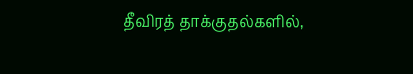தீவிரத் தாக்குதல்களில்,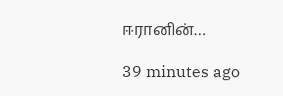ஈரானின்…

39 minutes ago